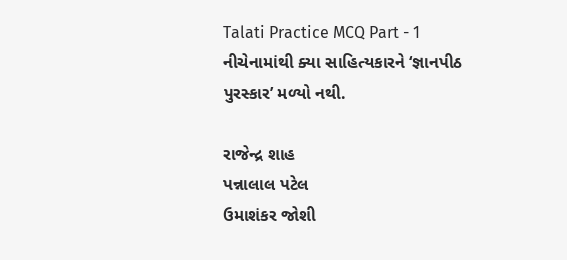Talati Practice MCQ Part - 1
નીચેનામાંથી ક્યા સાહિત્યકારને ‘જ્ઞાનપીઠ પુરસ્કાર’ મળ્યો નથી.

રાજેન્દ્ર શાહ
પન્નાલાલ પટેલ
ઉમાશંકર જોશી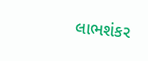લાભશંકર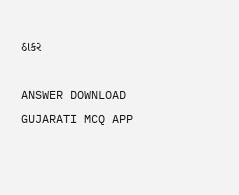ઠાકર

ANSWER DOWNLOAD GUJARATI MCQ APP